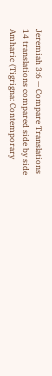Jeremiah 3:6 — Compare Translations
14 translations compared side by side
Amharic (Tigrigna: Contemporary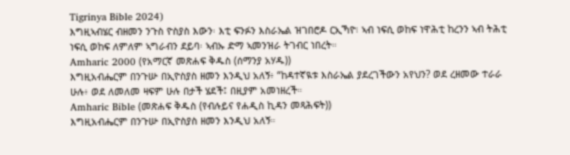Tigrinya Bible 2024)
እግዚኣብሄር ብዘመን ንጉስ ዮስያስ እውን፡ እቲ ፍንፉን እስራኤል ዝገበሮዶ ርኢኻዮ፧ ኣብ ነፍሲ ወከፍ ነዋሕቲ ከረንን ኣብ ትሕቲ ነፍሲ ወከፍ ለምለም ኣግራብን ደይባ፡ ኣብኡ ድማ ኣመንዝራ ትገብር ነበረት።
Amharic 2000 (የአማርኛ መጽሐፍ ቅዱስ (ሰማንያ አሃዱ))
እግዚአብሔርም በንጉሡ በኢዮስያስ ዘመን እንዲህ አለኝ፥ “ከዳተኛዪቱ እስራኤል ያደረገችውን አየህን? ወደ ረዘመው ተራራ ሁሉ፥ ወደ ለመለመ ዛፍም ሁሉ በታች ሄደች፤ በዚያም አመነዘረች።
Amharic Bible (መጽሐፍ ቅዱስ (የብሉይና የሐዲስ ኪዳን መጻሕፍት))
እግዚአብሔርም በንጉሡ በኢዮስያስ ዘመን እንዲህ አለኝ።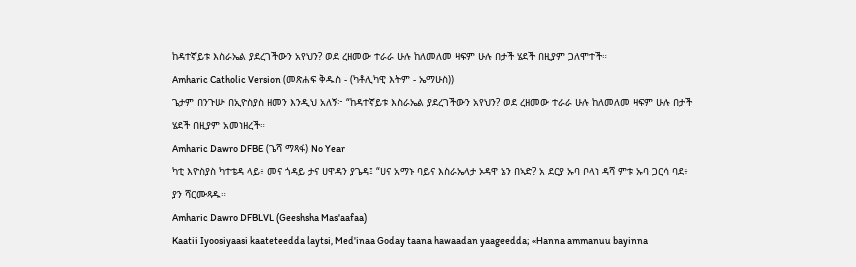ከዳተኛይቱ እስራኤል ያደረገችውን አየህን? ወደ ረዘመው ተራራ ሁሉ ከለመለመ ዛፍም ሁሉ በታች ሄደች በዚያም ጋለሞተች።
Amharic Catholic Version (መጽሐፍ ቅዱስ - (ካቶሊካዊ እትም - ኤማሁስ))
ጌታም በንጉሡ በኢዮስያስ ዘመን እንዲህ አለኝ፦ “ከዳተኛይቱ እስራኤል ያደረገችውን አየህን? ወደ ረዘመው ተራራ ሁሉ ከለመለመ ዛፍም ሁሉ በታች ሄደች በዚያም አመነዘረች።
Amharic Dawro DFBE (ጌሻ ማጻፋ) No Year
ካቲ እዮስያስ ካተቴዳ ላይ፥ መና ጎዳይ ታና ሀዋዳን ያጌዳ፤ “ሀና አማኑ ባይና እስራኤላታ ኦዳዋ ኔን በኣድ? አ ደርያ ኡባ ቦላነ ዳሻ ምቱ ኡባ ጋርሳ ባደ፥ ያን ሻርሙጻዱ።
Amharic Dawro DFBLVL (Geeshsha Mas'aafaa)
Kaatii Iyoosiyaasi kaateteedda laytsi, Med'inaa Goday taana hawaadan yaageedda; «Hanna ammanuu bayinna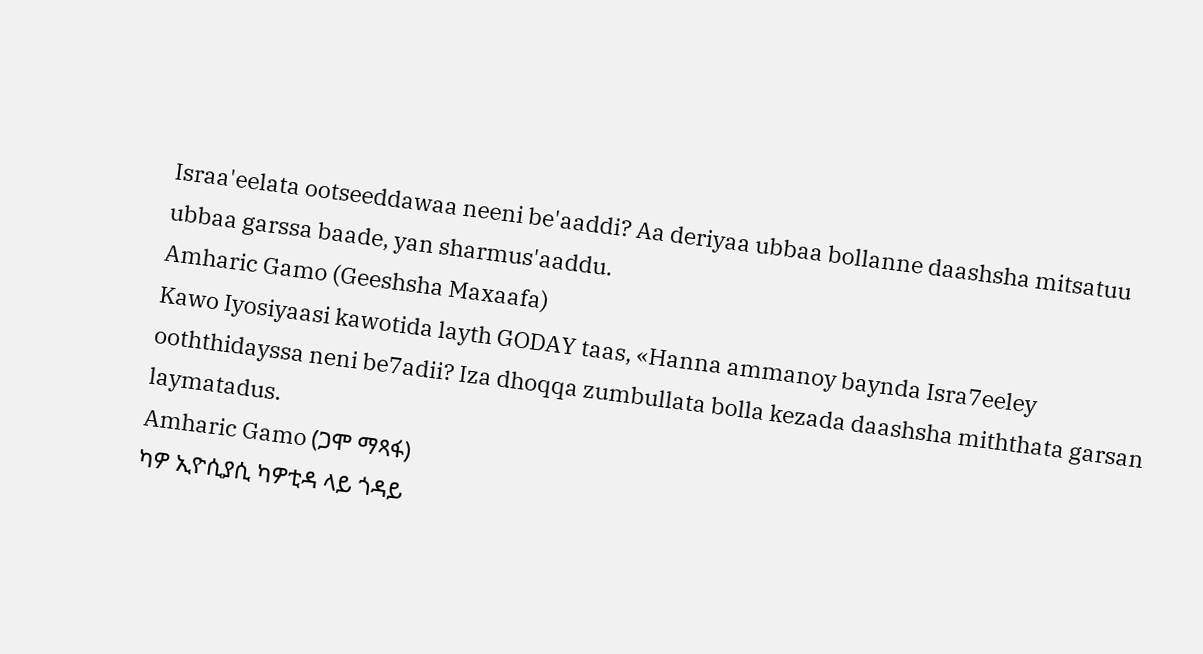Israa'eelata ootseeddawaa neeni be'aaddi? Aa deriyaa ubbaa bollanne daashsha mitsatuu ubbaa garssa baade, yan sharmus'aaddu.
Amharic Gamo (Geeshsha Maxaafa)
Kawo Iyosiyaasi kawotida layth GODAY taas, «Hanna ammanoy baynda Isra7eeley ooththidayssa neni be7adii? Iza dhoqqa zumbullata bolla kezada daashsha miththata garsan laymatadus.
Amharic Gamo (ጋሞ ማጻፋ)
ካዎ ኢዮሲያሲ ካዎቲዳ ላይ ጎዳይ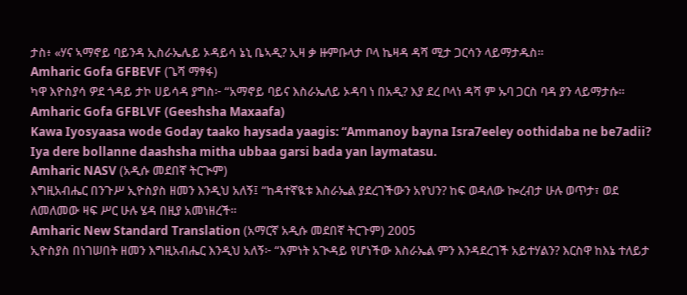ታስ፥ «ሃና ኣማኖይ ባይንዳ ኢስራኤሌይ ኦዳይሳ ኔኒ ቤኣዲ? ኢዛ ቃ ዙምቡላታ ቦላ ኬዛዳ ዳሻ ሚታ ጋርሳን ላይማታዱስ።
Amharic Gofa GFBEVF (ጌሻ ማፃፋ)
ካዋ እዮስያሳ ዎደ ጎዳይ ታኮ ሀይሳዳ ያግስ፦ “አማኖይ ባይና እስራኤለይ ኦዳባ ነ በአዲ? እያ ደረ ቦላነ ዳሻ ም ኡባ ጋርስ ባዳ ያን ላይማታሱ።
Amharic Gofa GFBLVF (Geeshsha Maxaafa)
Kawa Iyosyaasa wode Goday taako haysada yaagis: “Ammanoy bayna Isra7eeley oothidaba ne be7adii? Iya dere bollanne daashsha mitha ubbaa garsi bada yan laymatasu.
Amharic NASV (አዲሱ መደበኛ ትርጒም)
እግዚአብሔር በንጉሥ ኢዮስያስ ዘመን እንዲህ አለኝ፤ “ከዳተኛዪቱ እስራኤል ያደረገችውን አየህን? ከፍ ወዳለው ኰረብታ ሁሉ ወጥታ፣ ወደ ለመለመው ዛፍ ሥር ሁሉ ሄዳ በዚያ አመነዘረች።
Amharic New Standard Translation (አማርኛ አዲሱ መደበኛ ትርጉም) 2005
ኢዮስያስ በነገሠበት ዘመን እግዚአብሔር እንዲህ አለኝ፦ “እምነት አጒዳይ የሆነችው እስራኤል ምን እንዳደረገች አይተሃልን? እርስዋ ከእኔ ተለይታ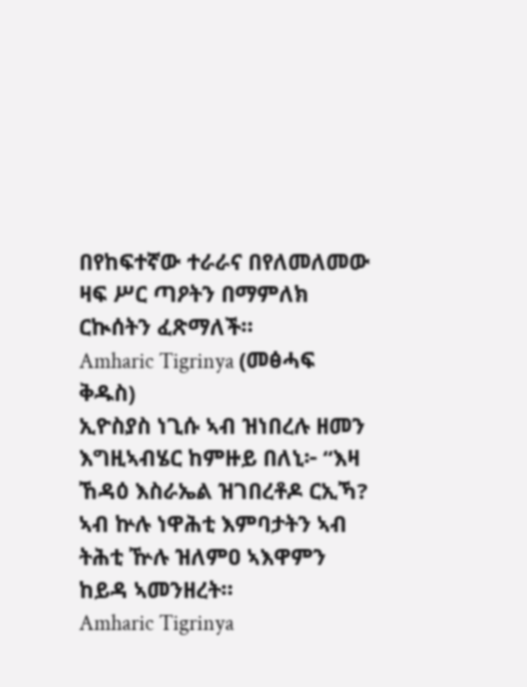በየከፍተኛው ተራራና በየለመለመው ዛፍ ሥር ጣዖትን በማምለክ ርኲሰትን ፈጽማለች።
Amharic Tigrinya (መፅሓፍ ቅዱስ)
ኢዮስያስ ነጊሱ ኣብ ዝነበረሉ ዘመን እግዚኣብሄር ከምዙይ በለኒ፦ “እዛ ኸዳዕ እስራኤል ዝገበረቶዶ ርኢኻ? ኣብ ኵሉ ነዋሕቲ እምባታትን ኣብ ትሕቲ ዅሉ ዝለምዐ ኣእዋምን ከይዳ ኣመንዘረት።
Amharic Tigrinya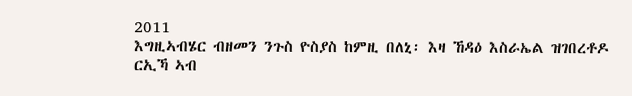2011
እግዚኣብሄር ብዘመን ንጉስ ዮስያስ ከምዚ በለኒ፡ እዛ ኸዳዕ እስራኤል ዝገበረቶዶ ርኢኻ ኣብ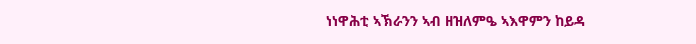ነነዋሕቲ ኣኽራንን ኣብ ዘዝለምዔ ኣእዋምን ከይዳ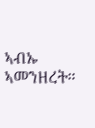ኣብኡ ኣመንዘረት።